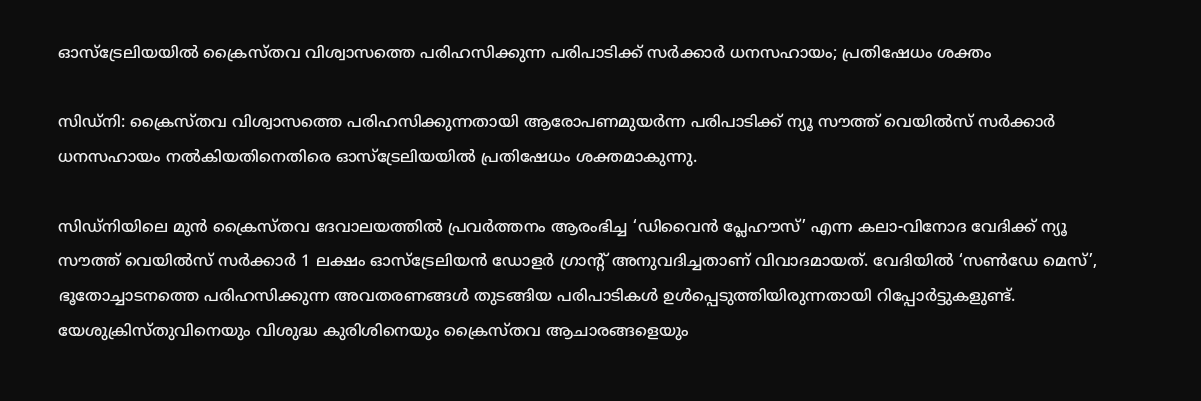ഓസ്‌ട്രേലിയയിൽ ക്രൈസ്തവ വിശ്വാസത്തെ പരിഹസിക്കുന്ന പരിപാടിക്ക് സർക്കാർ ധനസഹായം; പ്രതിഷേധം ശക്തം

സിഡ്‌നി: ക്രൈസ്തവ വിശ്വാസത്തെ പരിഹസിക്കുന്നതായി ആരോപണമുയർന്ന പരിപാടിക്ക് ന്യൂ സൗത്ത് വെയിൽസ് സർക്കാർ ധനസഹായം നൽകിയതിനെതിരെ ഓസ്‌ട്രേലിയയിൽ പ്രതിഷേധം ശക്തമാകുന്നു.

സിഡ്‌നിയിലെ മുൻ ക്രൈസ്തവ ദേവാലയത്തിൽ പ്രവർത്തനം ആരംഭിച്ച ‘ഡിവൈൻ പ്ലേഹൗസ്’ എന്ന കലാ-വിനോദ വേദിക്ക് ന്യൂ സൗത്ത് വെയിൽസ് സർക്കാർ 1 ലക്ഷം ഓസ്‌ട്രേലിയൻ ഡോളർ ഗ്രാന്റ് അനുവദിച്ചതാണ് വിവാദമായത്. വേദിയിൽ ‘സൺഡേ മെസ്’, ഭൂതോച്ചാടനത്തെ പരിഹസിക്കുന്ന അവതരണങ്ങൾ തുടങ്ങിയ പരിപാടികൾ ഉൾപ്പെടുത്തിയിരുന്നതായി റിപ്പോർട്ടുകളുണ്ട്. യേശുക്രിസ്തുവിനെയും വിശുദ്ധ കുരിശിനെയും ക്രൈസ്തവ ആചാരങ്ങളെയും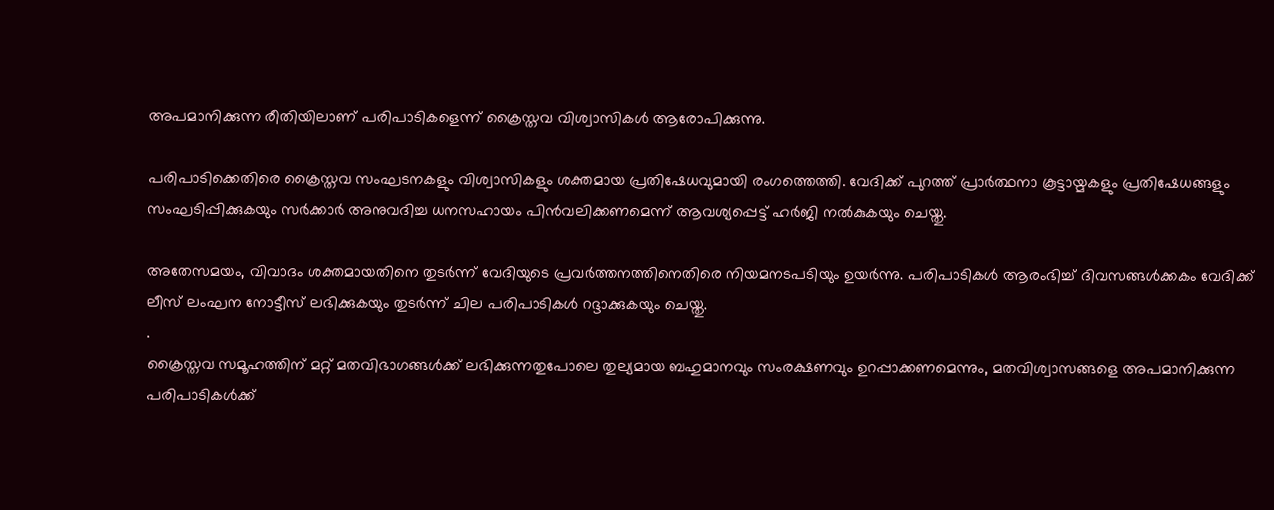അപമാനിക്കുന്ന രീതിയിലാണ് പരിപാടികളെന്ന് ക്രൈസ്തവ വിശ്വാസികൾ ആരോപിക്കുന്നു.

പരിപാടിക്കെതിരെ ക്രൈസ്തവ സംഘടനകളും വിശ്വാസികളും ശക്തമായ പ്രതിഷേധവുമായി രംഗത്തെത്തി. വേദിക്ക് പുറത്ത് പ്രാർത്ഥനാ കൂട്ടായ്മകളും പ്രതിഷേധങ്ങളും സംഘടിപ്പിക്കുകയും സർക്കാർ അനുവദിച്ച ധനസഹായം പിൻവലിക്കണമെന്ന് ആവശ്യപ്പെട്ട് ഹർജി നൽകുകയും ചെയ്തു.

അതേസമയം, വിവാദം ശക്തമായതിനെ തുടർന്ന് വേദിയുടെ പ്രവർത്തനത്തിനെതിരെ നിയമനടപടിയും ഉയർന്നു. പരിപാടികൾ ആരംഭിച്ച് ദിവസങ്ങൾക്കകം വേദിക്ക് ലീസ് ലംഘന നോട്ടീസ് ലഭിക്കുകയും തുടർന്ന് ചില പരിപാടികൾ റദ്ദാക്കുകയും ചെയ്തു.
.
ക്രൈസ്തവ സമൂഹത്തിന് മറ്റ് മതവിഭാഗങ്ങൾക്ക് ലഭിക്കുന്നതുപോലെ തുല്യമായ ബഹുമാനവും സംരക്ഷണവും ഉറപ്പാക്കണമെന്നും, മതവിശ്വാസങ്ങളെ അപമാനിക്കുന്ന പരിപാടികൾക്ക്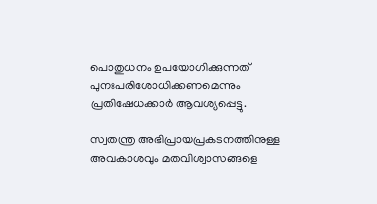പൊതുധനം ഉപയോഗിക്കുന്നത് പുനഃപരിശോധിക്കണമെന്നും പ്രതിഷേധക്കാർ ആവശ്യപ്പെട്ടു.

സ്വതന്ത്ര അഭിപ്രായപ്രകടനത്തിനുള്ള അവകാശവും മതവിശ്വാസങ്ങളെ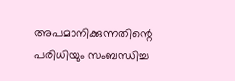അപമാനിക്കുന്നതിന്റെ പരിധിയും സംബന്ധിച്ച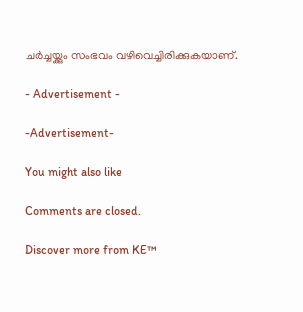ചർച്ചയ്ക്കും സംഭവം വഴിവെച്ചിരിക്കുകയാണ്.

- Advertisement -

-Advertisement-

You might also like

Comments are closed.

Discover more from KE™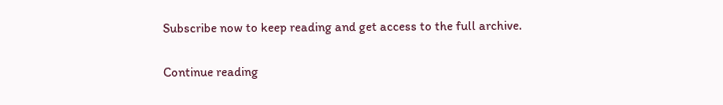Subscribe now to keep reading and get access to the full archive.

Continue reading